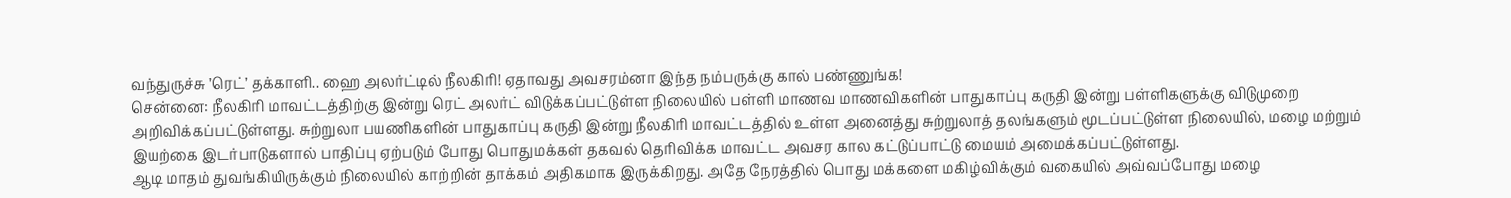வந்துருச்சு ’ரெட்’ தக்காளி.. ஹை அலர்ட்டில் நீலகிரி! ஏதாவது அவசரம்னா இந்த நம்பருக்கு கால் பண்ணுங்க!
சென்னை: நீலகிரி மாவட்டத்திற்கு இன்று ரெட் அலர்ட் விடுக்கப்பட்டுள்ள நிலையில் பள்ளி மாணவ மாணவிகளின் பாதுகாப்பு கருதி இன்று பள்ளிகளுக்கு விடுமுறை அறிவிக்கப்பட்டுள்ளது. சுற்றுலா பயணிகளின் பாதுகாப்பு கருதி இன்று நீலகிரி மாவட்டத்தில் உள்ள அனைத்து சுற்றுலாத் தலங்களும் மூடப்பட்டுள்ள நிலையில், மழை மற்றும் இயற்கை இடர்பாடுகளால் பாதிப்பு ஏற்படும் போது பொதுமக்கள் தகவல் தெரிவிக்க மாவட்ட அவசர கால கட்டுப்பாட்டு மையம் அமைக்கப்பட்டுள்ளது.
ஆடி மாதம் துவங்கியிருக்கும் நிலையில் காற்றின் தாக்கம் அதிகமாக இருக்கிறது. அதே நேரத்தில் பொது மக்களை மகிழ்விக்கும் வகையில் அவ்வப்போது மழை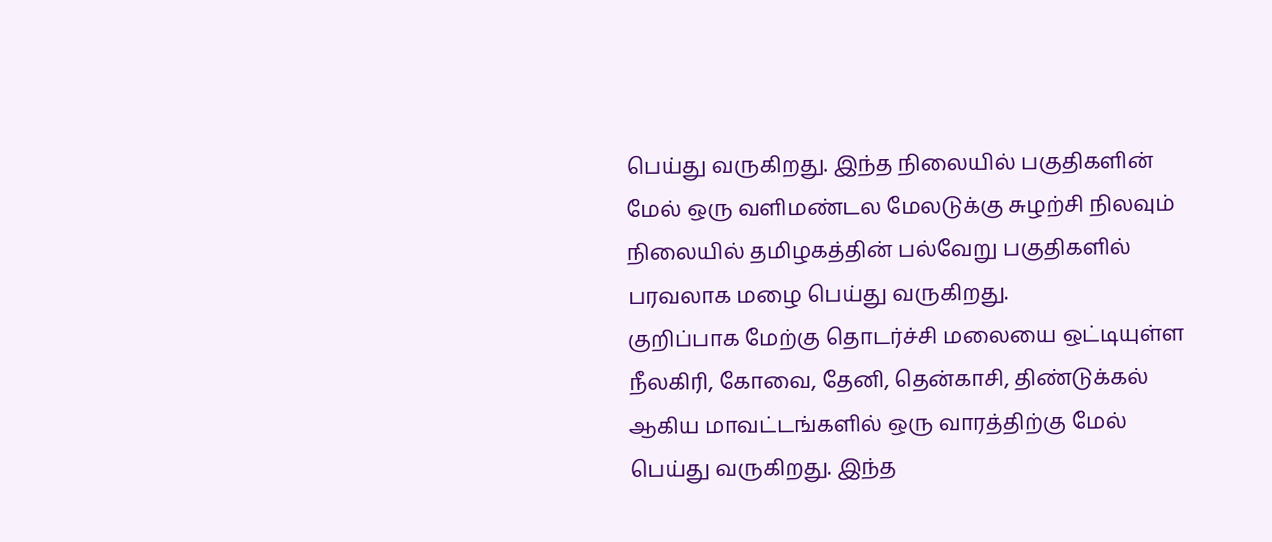பெய்து வருகிறது. இந்த நிலையில் பகுதிகளின் மேல் ஒரு வளிமண்டல மேலடுக்கு சுழற்சி நிலவும் நிலையில் தமிழகத்தின் பல்வேறு பகுதிகளில் பரவலாக மழை பெய்து வருகிறது.
குறிப்பாக மேற்கு தொடர்ச்சி மலையை ஒட்டியுள்ள நீலகிரி, கோவை, தேனி, தென்காசி, திண்டுக்கல் ஆகிய மாவட்டங்களில் ஒரு வாரத்திற்கு மேல் பெய்து வருகிறது. இந்த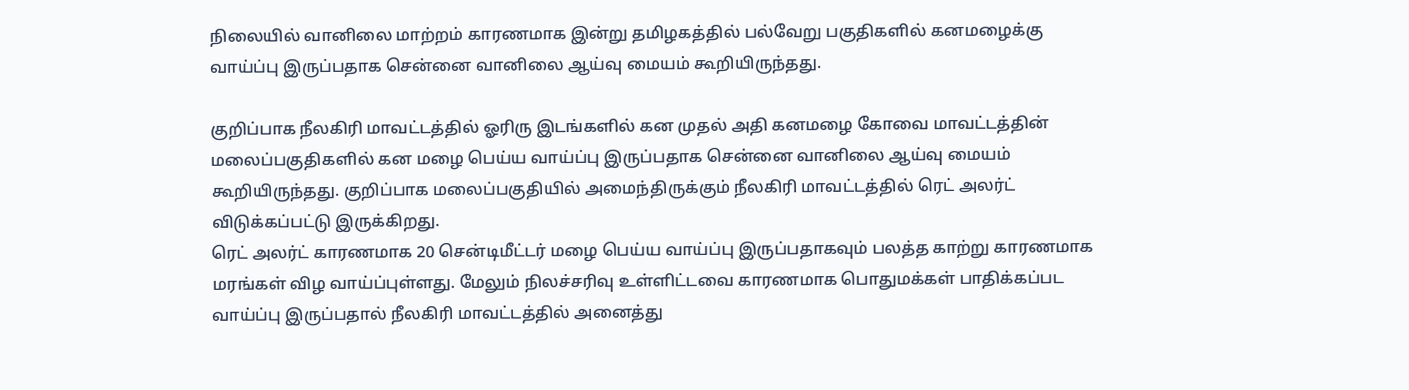நிலையில் வானிலை மாற்றம் காரணமாக இன்று தமிழகத்தில் பல்வேறு பகுதிகளில் கனமழைக்கு வாய்ப்பு இருப்பதாக சென்னை வானிலை ஆய்வு மையம் கூறியிருந்தது.

குறிப்பாக நீலகிரி மாவட்டத்தில் ஓரிரு இடங்களில் கன முதல் அதி கனமழை கோவை மாவட்டத்தின் மலைப்பகுதிகளில் கன மழை பெய்ய வாய்ப்பு இருப்பதாக சென்னை வானிலை ஆய்வு மையம் கூறியிருந்தது. குறிப்பாக மலைப்பகுதியில் அமைந்திருக்கும் நீலகிரி மாவட்டத்தில் ரெட் அலர்ட் விடுக்கப்பட்டு இருக்கிறது.
ரெட் அலர்ட் காரணமாக 20 சென்டிமீட்டர் மழை பெய்ய வாய்ப்பு இருப்பதாகவும் பலத்த காற்று காரணமாக மரங்கள் விழ வாய்ப்புள்ளது. மேலும் நிலச்சரிவு உள்ளிட்டவை காரணமாக பொதுமக்கள் பாதிக்கப்பட வாய்ப்பு இருப்பதால் நீலகிரி மாவட்டத்தில் அனைத்து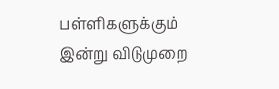பள்ளிகளுக்கும் இன்று விடுமுறை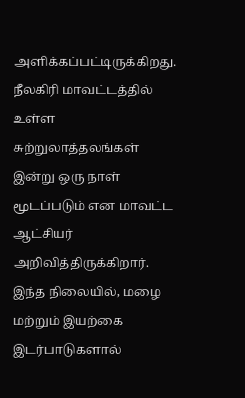அளிக்கப்பட்டிருக்கிறது. நீலகிரி மாவட்டத்தில் உள்ள சுற்றுலாத்தலங்கள் இன்று ஒரு நாள் மூடப்படும் என மாவட்ட ஆட்சியர் அறிவித்திருக்கிறார்.
இந்த நிலையில், மழை மற்றும் இயற்கை இடர்பாடுகளால்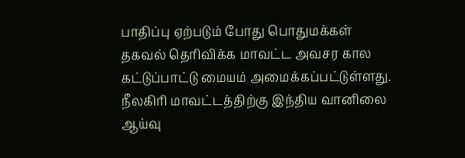பாதிப்பு ஏற்படும் போது பொதுமக்கள் தகவல் தெரிவிக்க மாவட்ட அவசர கால கட்டுப்பாட்டு மையம் அமைக்கப்பட்டுள்ளது. நீலகிரி மாவட்டத்திற்கு இந்திய வானிலை ஆய்வு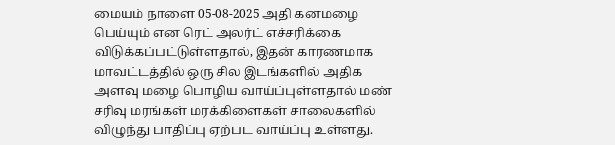மையம் நாளை 05-08-2025 அதி கனமழை பெய்யும் என ரெட் அலர்ட் எச்சரிக்கை விடுக்கப்பட்டுள்ளதால், இதன் காரணமாக மாவட்டத்தில் ஒரு சில இடங்களில் அதிக அளவு மழை பொழிய வாய்ப்புள்ளதால் மண் சரிவு மரங்கள் மரக்கிளைகள் சாலைகளில் விழுந்து பாதிப்பு ஏற்பட வாய்ப்பு உள்ளது.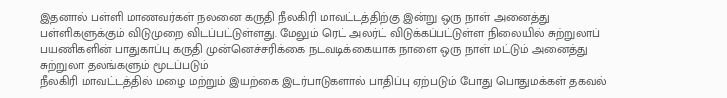இதனால் பள்ளி மாணவர்கள் நலனை கருதி நீலகிரி மாவட்டத்திற்கு இன்று ஒரு நாள் அனைத்து பள்ளிகளுக்கும் விடுமுறை விடப்பட்டுள்ளது. மேலும் ரெட் அலர்ட் விடுக்கப்பட்டுள்ள நிலையில் சுற்றுலாப் பயணிகளின் பாதுகாப்பு கருதி முன்னெச்சரிக்கை நடவடிக்கையாக நாளை ஒரு நாள் மட்டும் அனைத்து சுற்றுலா தலங்களும் மூடப்படும்
நீலகிரி மாவட்டத்தில் மழை மற்றும் இயற்கை இடர்பாடுகளால் பாதிப்பு ஏற்படும் போது பொதுமக்கள் தகவல்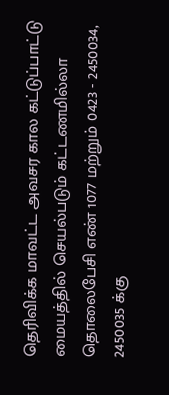தெரிவிக்க மாவட்ட அவசர கால கட்டுப்பாட்டு மையத்தில் செயல்படும் கட்டணமில்லா தொலைபேசி எண் 1077 மற்றும் 0423 - 2450034, 2450035 க்கு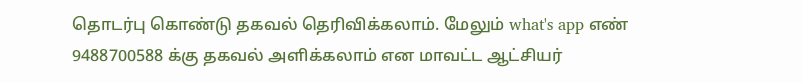தொடர்பு கொண்டு தகவல் தெரிவிக்கலாம். மேலும் what's app எண் 9488700588 க்கு தகவல் அளிக்கலாம் என மாவட்ட ஆட்சியர்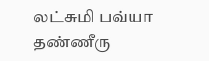லட்சுமி பவ்யா தண்ணீரு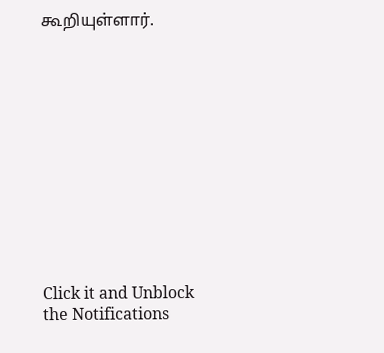கூறியுள்ளார்.












Click it and Unblock the Notifications